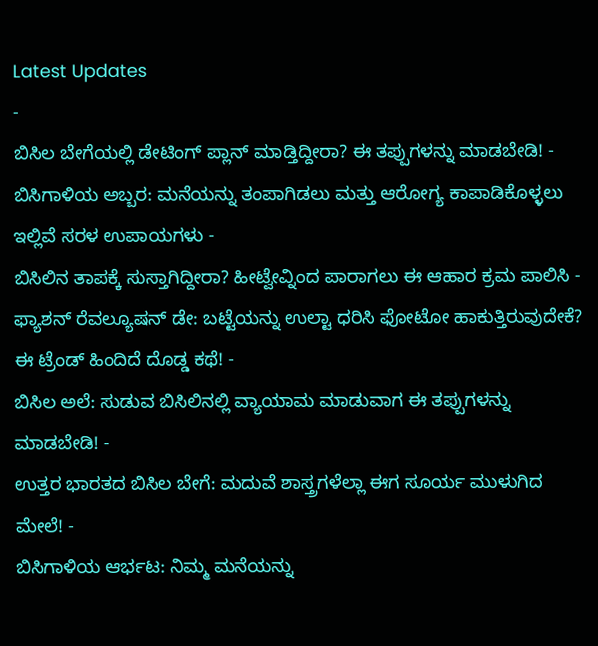Latest Updates
-
ಬಿಸಿಲ ಬೇಗೆಯಲ್ಲಿ ಡೇಟಿಂಗ್ ಪ್ಲಾನ್ ಮಾಡ್ತಿದ್ದೀರಾ? ಈ ತಪ್ಪುಗಳನ್ನು ಮಾಡಬೇಡಿ! -
ಬಿಸಿಗಾಳಿಯ ಅಬ್ಬರ: ಮನೆಯನ್ನು ತಂಪಾಗಿಡಲು ಮತ್ತು ಆರೋಗ್ಯ ಕಾಪಾಡಿಕೊಳ್ಳಲು ಇಲ್ಲಿವೆ ಸರಳ ಉಪಾಯಗಳು -
ಬಿಸಿಲಿನ ತಾಪಕ್ಕೆ ಸುಸ್ತಾಗಿದ್ದೀರಾ? ಹೀಟ್ವೇವ್ನಿಂದ ಪಾರಾಗಲು ಈ ಆಹಾರ ಕ್ರಮ ಪಾಲಿಸಿ -
ಫ್ಯಾಶನ್ ರೆವಲ್ಯೂಷನ್ ಡೇ: ಬಟ್ಟೆಯನ್ನು ಉಲ್ಟಾ ಧರಿಸಿ ಫೋಟೋ ಹಾಕುತ್ತಿರುವುದೇಕೆ? ಈ ಟ್ರೆಂಡ್ ಹಿಂದಿದೆ ದೊಡ್ಡ ಕಥೆ! -
ಬಿಸಿಲ ಅಲೆ: ಸುಡುವ ಬಿಸಿಲಿನಲ್ಲಿ ವ್ಯಾಯಾಮ ಮಾಡುವಾಗ ಈ ತಪ್ಪುಗಳನ್ನು ಮಾಡಬೇಡಿ! -
ಉತ್ತರ ಭಾರತದ ಬಿಸಿಲ ಬೇಗೆ: ಮದುವೆ ಶಾಸ್ತ್ರಗಳೆಲ್ಲಾ ಈಗ ಸೂರ್ಯ ಮುಳುಗಿದ ಮೇಲೆ! -
ಬಿಸಿಗಾಳಿಯ ಆರ್ಭಟ: ನಿಮ್ಮ ಮನೆಯನ್ನು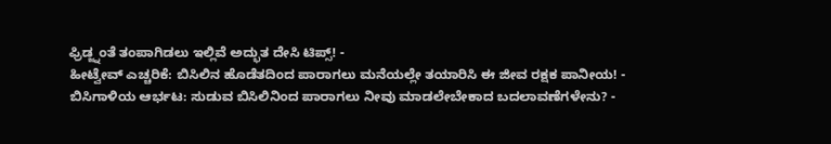ಫ್ರಿಡ್ಜ್ನಂತೆ ತಂಪಾಗಿಡಲು ಇಲ್ಲಿವೆ ಅದ್ಭುತ ದೇಸಿ ಟಿಪ್ಸ್! -
ಹೀಟ್ವೇವ್ ಎಚ್ಚರಿಕೆ: ಬಿಸಿಲಿನ ಹೊಡೆತದಿಂದ ಪಾರಾಗಲು ಮನೆಯಲ್ಲೇ ತಯಾರಿಸಿ ಈ ಜೀವ ರಕ್ಷಕ ಪಾನೀಯ! -
ಬಿಸಿಗಾಳಿಯ ಆರ್ಭಟ: ಸುಡುವ ಬಿಸಿಲಿನಿಂದ ಪಾರಾಗಲು ನೀವು ಮಾಡಲೇಬೇಕಾದ ಬದಲಾವಣೆಗಳೇನು? -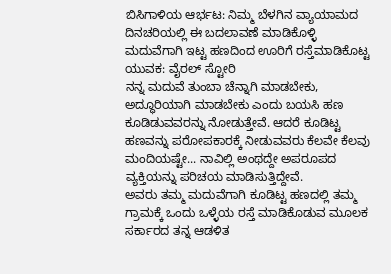ಬಿಸಿಗಾಳಿಯ ಆರ್ಭಟ: ನಿಮ್ಮ ಬೆಳಗಿನ ವ್ಯಾಯಾಮದ ದಿನಚರಿಯಲ್ಲಿ ಈ ಬದಲಾವಣೆ ಮಾಡಿಕೊಳ್ಳಿ
ಮದುವೆಗಾಗಿ ಇಟ್ಟ ಹಣದಿಂದ ಊರಿಗೆ ರಸ್ತೆಮಾಡಿಕೊಟ್ಟ ಯುವಕ: ವೈರಲ್ ಸ್ಟೋರಿ
ನನ್ನ ಮದುವೆ ತುಂಬಾ ಚೆನ್ನಾಗಿ ಮಾಡಬೇಕು, ಅದ್ಧೂರಿಯಾಗಿ ಮಾಡಬೇಕು ಎಂದು ಬಯಸಿ ಹಣ ಕೂಡಿಡುವವರನ್ನು ನೋಡುತ್ತೇವೆ. ಆದರೆ ಕೂಡಿಟ್ಟ ಹಣವನ್ನು ಪರೋಪಕಾರಕ್ಕೆ ನೀಡುವವರು ಕೆಲವೇ ಕೆಲವು ಮಂದಿಯಷ್ಟೇ... ನಾವಿಲ್ಲಿ ಅಂಥದ್ದೇ ಅಪರೂಪದ ವ್ಯಕ್ತಿಯನ್ನು ಪರಿಚಯ ಮಾಡಿಸುತ್ತಿದ್ದೇವೆ.
ಅವರು ತಮ್ಮ ಮದುವೆಗಾಗಿ ಕೂಡಿಟ್ಟ ಹಣದಲ್ಲಿ ತಮ್ಮ ಗ್ರಾಮಕ್ಕೆ ಒಂದು ಒಳ್ಳೆಯ ರಸ್ತೆ ಮಾಡಿಕೊಡುವ ಮೂಲಕ ಸರ್ಕಾರದ ತನ್ನ ಆಡಳಿತ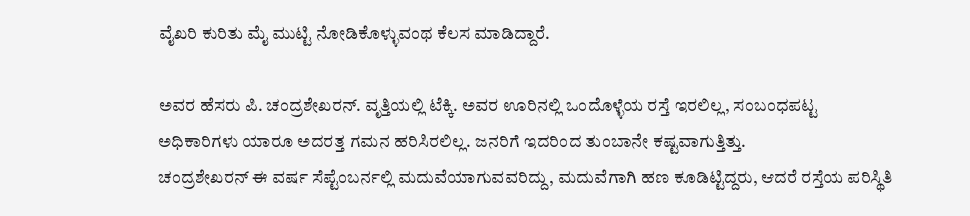ವೈಖರಿ ಕುರಿತು ಮೈ ಮುಟ್ಟಿ ನೋಡಿಕೊಳ್ಳುವಂಥ ಕೆಲಸ ಮಾಡಿದ್ದಾರೆ.

ಅವರ ಹೆಸರು ಪಿ. ಚಂದ್ರಶೇಖರನ್. ವೃತ್ತಿಯಲ್ಲಿ ಟೆಕ್ಕಿ. ಅವರ ಊರಿನಲ್ಲಿ ಒಂದೊಳ್ಳೆಯ ರಸ್ತೆ ಇರಲಿಲ್ಲ, ಸಂಬಂಧಪಟ್ಟ ಅಧಿಕಾರಿಗಳು ಯಾರೂ ಅದರತ್ತ ಗಮನ ಹರಿಸಿರಲಿಲ್ಲ. ಜನರಿಗೆ ಇದರಿಂದ ತುಂಬಾನೇ ಕಷ್ಟವಾಗುತ್ತಿತ್ತು.
ಚಂದ್ರಶೇಖರನ್ ಈ ವರ್ಷ ಸೆಪ್ಟೆಂಬರ್ನಲ್ಲಿ ಮದುವೆಯಾಗುವವರಿದ್ದು, ಮದುವೆಗಾಗಿ ಹಣ ಕೂಡಿಟ್ಟಿದ್ದರು, ಆದರೆ ರಸ್ತೆಯ ಪರಿಸ್ಥಿತಿ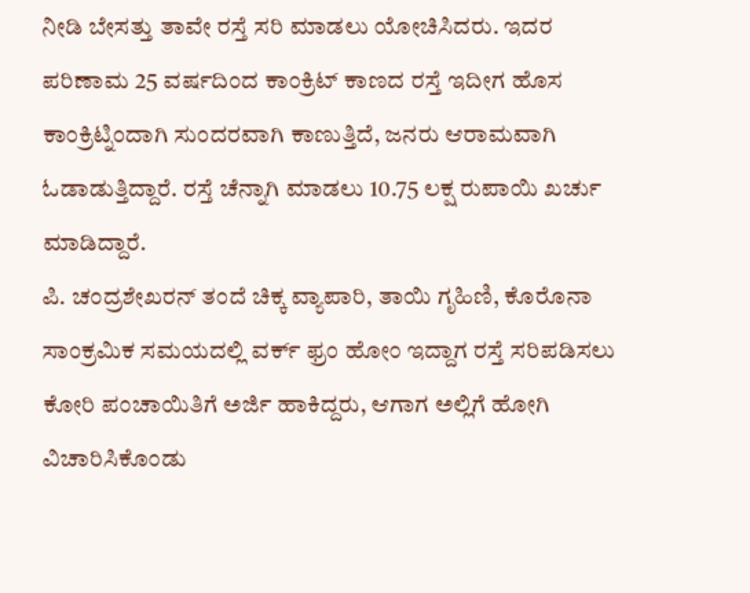ನೀಡಿ ಬೇಸತ್ತು ತಾವೇ ರಸ್ತೆ ಸರಿ ಮಾಡಲು ಯೋಚಿಸಿದರು. ಇದರ ಪರಿಣಾಮ 25 ವರ್ಷದಿಂದ ಕಾಂಕ್ರಿಟ್ ಕಾಣದ ರಸ್ತೆ ಇದೀಗ ಹೊಸ ಕಾಂಕ್ರಿಟ್ನಿಂದಾಗಿ ಸುಂದರವಾಗಿ ಕಾಣುತ್ತಿದೆ, ಜನರು ಆರಾಮವಾಗಿ ಓಡಾಡುತ್ತಿದ್ದಾರೆ. ರಸ್ತೆ ಚೆನ್ನಾಗಿ ಮಾಡಲು 10.75 ಲಕ್ಷ ರುಪಾಯಿ ಖರ್ಚು ಮಾಡಿದ್ದಾರೆ.
ಪಿ. ಚಂದ್ರಶೇಖರನ್ ತಂದೆ ಚಿಕ್ಕ ವ್ಯಾಪಾರಿ, ತಾಯಿ ಗೃಹಿಣಿ, ಕೊರೊನಾ ಸಾಂಕ್ರಮಿಕ ಸಮಯದಲ್ಲಿ ವರ್ಕ್ ಫ್ರಂ ಹೋಂ ಇದ್ದಾಗ ರಸ್ತೆ ಸರಿಪಡಿಸಲು ಕೋರಿ ಪಂಚಾಯಿತಿಗೆ ಅರ್ಜಿ ಹಾಕಿದ್ದರು, ಆಗಾಗ ಅಲ್ಲಿಗೆ ಹೋಗಿ ವಿಚಾರಿಸಿಕೊಂಡು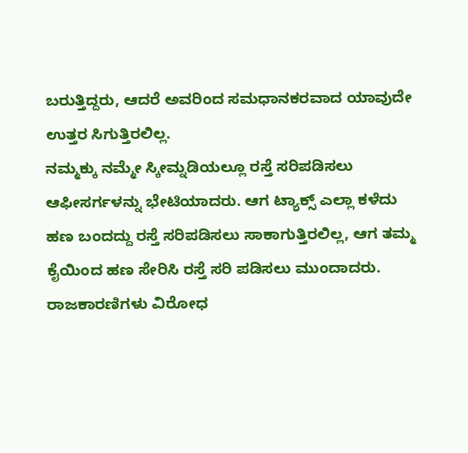ಬರುತ್ತಿದ್ದರು, ಆದರೆ ಅವರಿಂದ ಸಮಧಾನಕರವಾದ ಯಾವುದೇ ಉತ್ತರ ಸಿಗುತ್ತಿರಲಿಲ್ಲ.
ನಮ್ಮಕ್ಕು ನಮ್ಮೇ ಸ್ಕೀಮ್ನಡಿಯಲ್ಲೂ ರಸ್ತೆ ಸರಿಪಡಿಸಲು ಆಫೀಸರ್ಗಳನ್ನು ಭೇಟಿಯಾದರು. ಆಗ ಟ್ಯಾಕ್ಸ್ ಎಲ್ಲಾ ಕಳೆದು ಹಣ ಬಂದದ್ದು ರಸ್ತೆ ಸರಿಪಡಿಸಲು ಸಾಕಾಗುತ್ತಿರಲಿಲ್ಲ, ಆಗ ತಮ್ಮ ಕೈಯಿಂದ ಹಣ ಸೇರಿಸಿ ರಸ್ತೆ ಸರಿ ಪಡಿಸಲು ಮುಂದಾದರು.
ರಾಜಕಾರಣಿಗಳು ವಿರೋಧ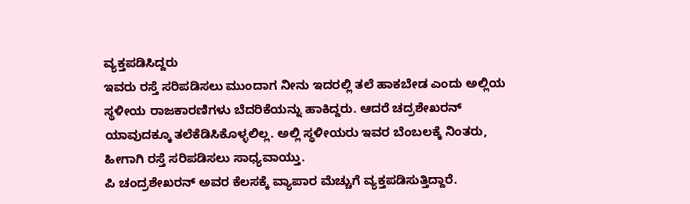ವ್ಯಕ್ತಪಡಿಸಿದ್ದರು
ಇವರು ರಸ್ತೆ ಸರಿಪಡಿಸಲು ಮುಂದಾಗ ನೀನು ಇದರಲ್ಲಿ ತಲೆ ಹಾಕಬೇಡ ಎಂದು ಅಲ್ಲಿಯ ಸ್ಥಳೀಯ ರಾಜಕಾರಣಿಗಳು ಬೆದರಿಕೆಯನ್ನು ಹಾಕಿದ್ದರು. ಆದರೆ ಚದ್ರಶೇಖರನ್ ಯಾವುದಕ್ಕೂ ತಲೆಕೆಡಿಸಿಕೊಳ್ಳಲಿಲ್ಲ. ಅಲ್ಲಿ ಸ್ಥಳೀಯರು ಇವರ ಬೆಂಬಲಕ್ಕೆ ನಿಂತರು, ಹೀಗಾಗಿ ರಸ್ತೆ ಸರಿಪಡಿಸಲು ಸಾಧ್ಯವಾಯ್ತು.
ಪಿ ಚಂದ್ರಶೇಖರನ್ ಅವರ ಕೆಲಸಕ್ಕೆ ವ್ಯಾಪಾರ ಮೆಚ್ಚುಗೆ ವ್ಯಕ್ತಪಡಿಸುತ್ತಿದ್ದಾರೆ.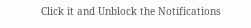Click it and Unblock the Notifications